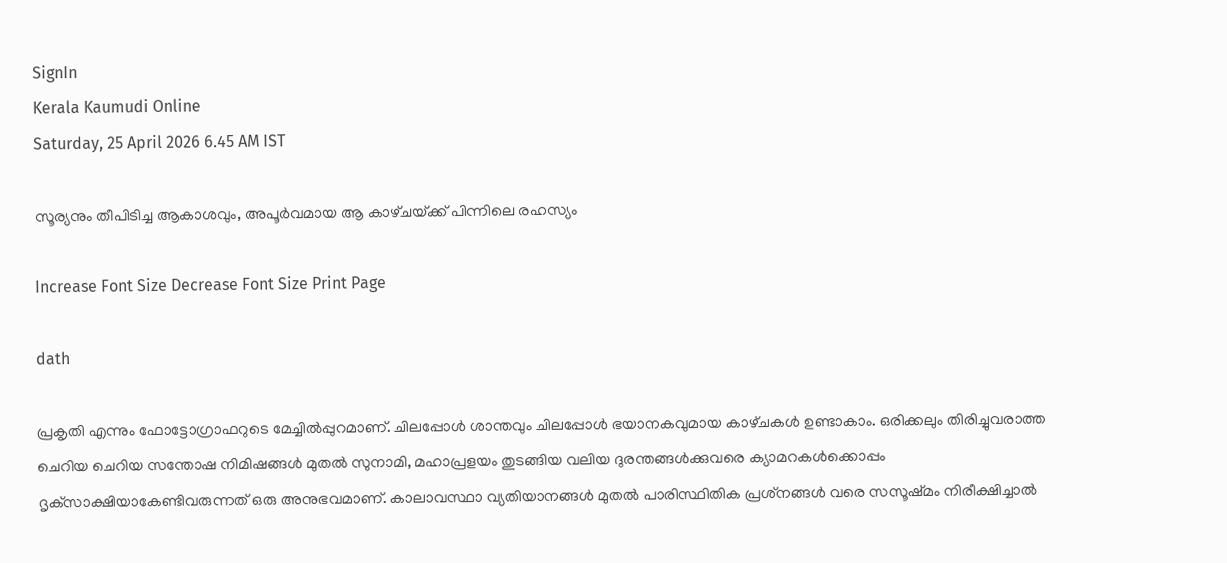SignIn
Kerala Kaumudi Online
Saturday, 25 April 2026 6.45 AM IST

സൂര്യനും തീപിടിച്ച ആകാശവും, അപൂർവമായ ആ കാഴ്‌ച‌യ്‌ക്ക് പിന്നിലെ രഹസ്യം

Increase Font Size Decrease Font Size Print Page

dath

പ്രകൃതി എന്നും ഫോട്ടോഗ്രാഫറുടെ മേച്ചിൽപ്പുറമാണ്. ചിലപ്പോൾ ശാന്തവും ചിലപ്പോൾ ഭയാനകവുമായ കാഴ്‌ചകൾ ഉണ്ടാകാം. ഒരിക്കലും തിരിച്ചുവരാത്ത ചെറിയ ചെറിയ സന്തോഷ നിമിഷങ്ങൾ മുതൽ സുനാമി, മഹാപ്രളയം തുടങ്ങിയ വലിയ ദുരന്തങ്ങൾക്കുവരെ ക്യാമറകൾക്കൊപ്പം ദൃക്‌സാക്ഷിയാകേണ്ടിവരുന്നത് ഒരു അനുഭവമാണ്. കാലാവസ്ഥാ വ്യതിയാനങ്ങൾ മുതൽ പാരിസ്ഥിതിക പ്രശ്‌നങ്ങൾ വരെ സസൂഷ്‌മം നിരീക്ഷിച്ചാൽ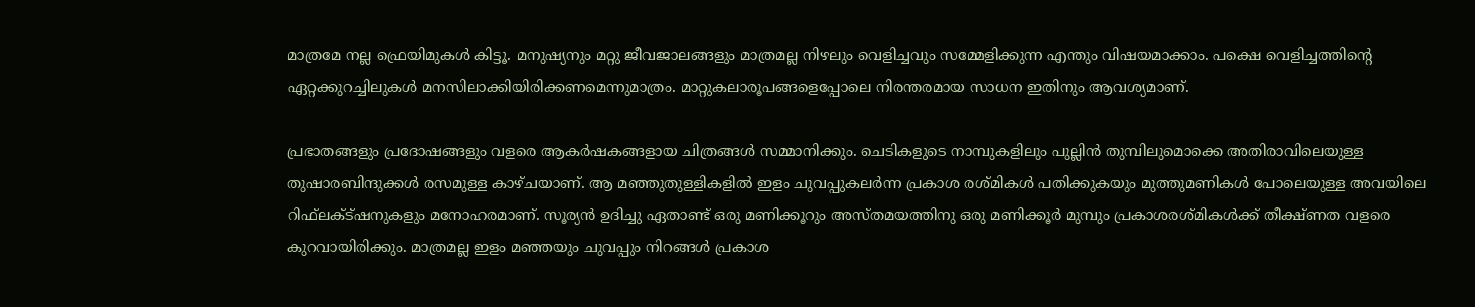മാത്രമേ നല്ല ഫ്രെയിമുകൾ കിട്ടൂ. മനുഷ്യനും മറ്റു ജീവജാലങ്ങളും മാത്രമല്ല നിഴലും വെളിച്ചവും സമ്മേളിക്കുന്ന എന്തും വിഷയമാക്കാം. പക്ഷെ വെളിച്ചത്തിന്റെ ഏറ്റക്കുറച്ചിലുകൾ മനസിലാക്കിയിരിക്കണമെന്നുമാത്രം. മാറ്റുകലാരൂപങ്ങളെപ്പോലെ നിരന്തരമായ സാധന ഇതിനും ആവശ്യമാണ്.

പ്രഭാതങ്ങളും പ്രദോഷങ്ങളും വളരെ ആകർഷകങ്ങളായ ചിത്രങ്ങൾ സമ്മാനിക്കും. ചെടികളുടെ നാമ്പുകളിലും പുല്ലിൻ തുമ്പിലുമൊക്കെ അതിരാവിലെയുള്ള തുഷാരബിന്ദുക്കൾ രസമുള്ള കാഴ്‌ചയാണ്. ആ മഞ്ഞുതുള്ളികളിൽ ഇളം ചുവപ്പുകലർന്ന പ്രകാശ രശ്‌മികൾ പതിക്കുകയും മുത്തുമണികൾ പോലെയുള്ള അവയിലെ റിഫ്‌ലക്‌ട്ഷനുകളും മനോഹരമാണ്. സൂര്യൻ ഉദിച്ചു ഏതാണ്ട് ഒരു മണിക്കൂറും അസ്‌തമയത്തിനു ഒരു മണിക്കൂർ മുമ്പും പ്രകാശരശ്‌മികൾക്ക് തീക്ഷ്ണത വളരെ കുറവായിരിക്കും. മാത്രമല്ല ഇളം മഞ്ഞയും ചുവപ്പും നിറങ്ങൾ പ്രകാശ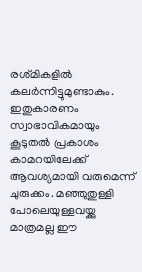രശ്‌മികളിൽ കലർന്നിട്ടുമുണ്ടാകും. ഇതുകാരണം സ്വാഭാവികമായും കൂടുതൽ പ്രകാശം കാമറയിലേക്ക് ആവശ്യമായി വരുമെന്ന് ചുരുക്കം. മഞ്ഞുതുള്ളി പോലെയുള്ളവയ്ക്കു മാത്രമല്ല ഈ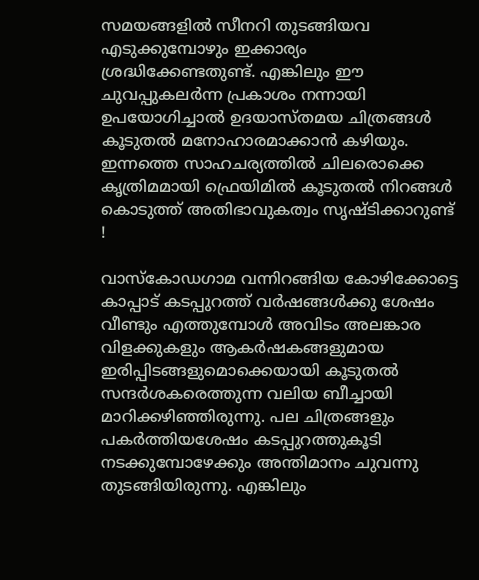സമയങ്ങളിൽ സീനറി തുടങ്ങിയവ എടുക്കുമ്പോഴും ഇക്കാര്യം ശ്രദ്ധിക്കേണ്ടതുണ്ട്. എങ്കിലും ഈ ചുവപ്പുകലർന്ന പ്രകാശം നന്നായി ഉപയോഗിച്ചാൽ ഉദയാസ്‌തമയ ചിത്രങ്ങൾ കൂടുതൽ മനോഹാരമാക്കാൻ കഴിയും. ഇന്നത്തെ സാഹചര്യത്തിൽ ചിലരൊക്കെ കൃത്രിമമായി ഫ്രെയിമിൽ കൂടുതൽ നിറങ്ങൾ കൊടുത്ത് അതിഭാവുകത്വം സൃഷ്‌ടിക്കാറുണ്ട് !

വാസ്‌കോഡഗാമ വന്നിറങ്ങിയ കോഴിക്കോട്ടെ കാപ്പാട് കടപ്പുറത്ത് വർഷങ്ങൾക്കു ശേഷം വീണ്ടും എത്തുമ്പോൾ അവിടം അലങ്കാര വിളക്കുകളും ആകർഷകങ്ങളുമായ ഇരിപ്പിടങ്ങളുമൊക്കെയായി കൂടുതൽ സന്ദർശകരെത്തുന്ന വലിയ ബീച്ചായി മാറിക്കഴിഞ്ഞിരുന്നു. പല ചിത്രങ്ങളും പകർത്തിയശേഷം കടപ്പുറത്തുകൂടി നടക്കുമ്പോഴേക്കും അന്തിമാനം ചുവന്നു തുടങ്ങിയിരുന്നു. എങ്കിലും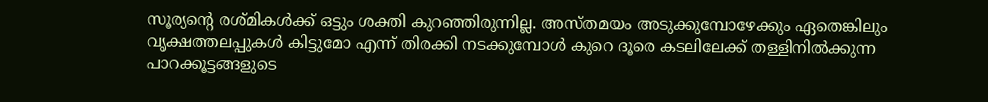സൂര്യന്റെ രശ്‌മികൾക്ക് ഒട്ടും ശക്തി കുറഞ്ഞിരുന്നില്ല. അസ്‌തമയം അടുക്കുമ്പോഴേക്കും ഏതെങ്കിലും വൃക്ഷത്തലപ്പുകൾ കിട്ടുമോ എന്ന് തിരക്കി നടക്കുമ്പോൾ കുറെ ദൂരെ കടലിലേക്ക് തള്ളിനിൽക്കുന്ന പാറക്കൂട്ടങ്ങളുടെ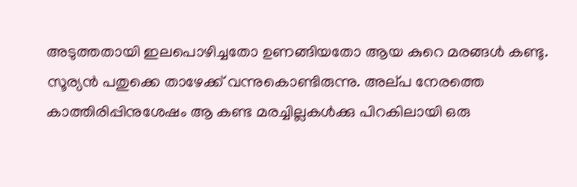അടുത്തതായി ഇലപൊഴിച്ചതോ ഉണങ്ങിയതോ ആയ കുറെ മരങ്ങൾ കണ്ടു. സൂര്യൻ പതുക്കെ താഴേക്ക് വന്നുകൊണ്ടിരുന്നു. അല്‌പ നേരത്തെ കാത്തിരിപ്പിനുശേഷം ആ കണ്ട മരച്ചില്ലകൾക്കു പിറകിലായി ഒരു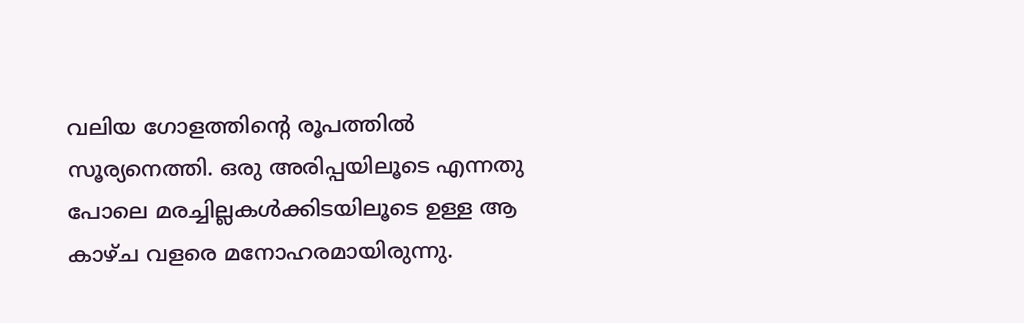വലിയ ഗോളത്തിന്റെ രൂപത്തിൽ സൂര്യനെത്തി. ഒരു അരിപ്പയിലൂടെ എന്നതു പോലെ മരച്ചില്ലകൾക്കിടയിലൂടെ ഉള്ള ആ കാഴ്‌ച വളരെ മനോഹരമായിരുന്നു.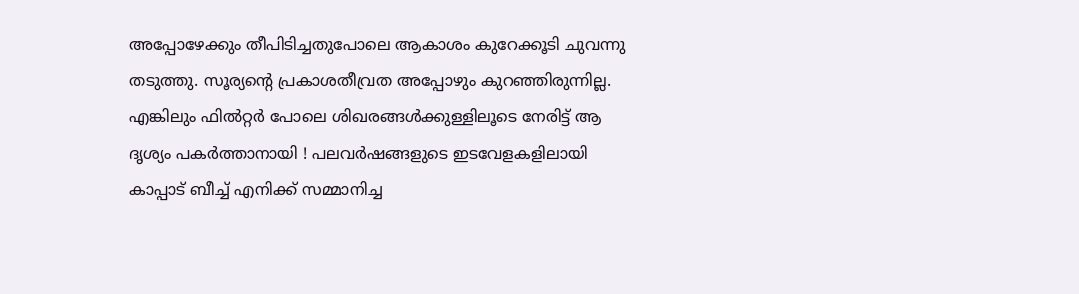അപ്പോഴേക്കും തീപിടിച്ചതുപോലെ ആകാശം കുറേക്കൂടി ചുവന്നു തടുത്തു. സൂര്യന്റെ പ്രകാശതീവ്രത അപ്പോഴും കുറഞ്ഞിരുന്നില്ല. എങ്കിലും ഫിൽറ്റർ പോലെ ശിഖരങ്ങൾക്കുള്ളിലൂടെ നേരിട്ട് ആ ദൃശ്യം പകർത്താനായി ! പലവർഷങ്ങളുടെ ഇടവേളകളിലായി കാപ്പാട് ബീച്ച് എനിക്ക് സമ്മാനിച്ച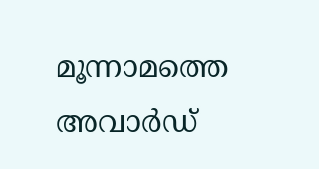മൂന്നാമത്തെ അവാർഡ്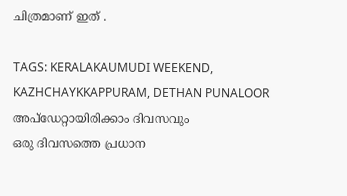ചിത്രമാണ് ഇത് .

TAGS: KERALAKAUMUDI WEEKEND, KAZHCHAYKKAPPURAM, DETHAN PUNALOOR
അപ്ഡേറ്റായിരിക്കാം ദിവസവും
ഒരു ദിവസത്തെ പ്രധാന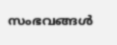സംഭവങ്ങൾ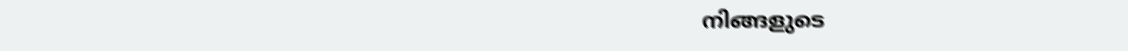നിങ്ങളുടെ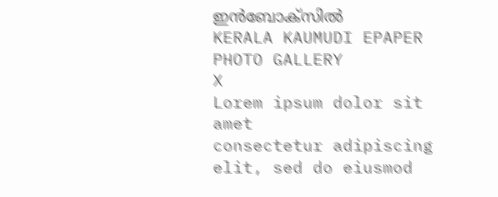ഇൻബോക്സിൽ
KERALA KAUMUDI EPAPER
PHOTO GALLERY
X
Lorem ipsum dolor sit amet
consectetur adipiscing elit, sed do eiusmod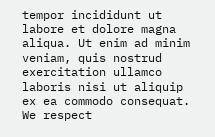tempor incididunt ut labore et dolore magna aliqua. Ut enim ad minim veniam, quis nostrud exercitation ullamco laboris nisi ut aliquip ex ea commodo consequat.
We respect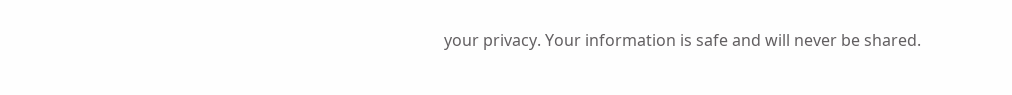your privacy. Your information is safe and will never be shared.